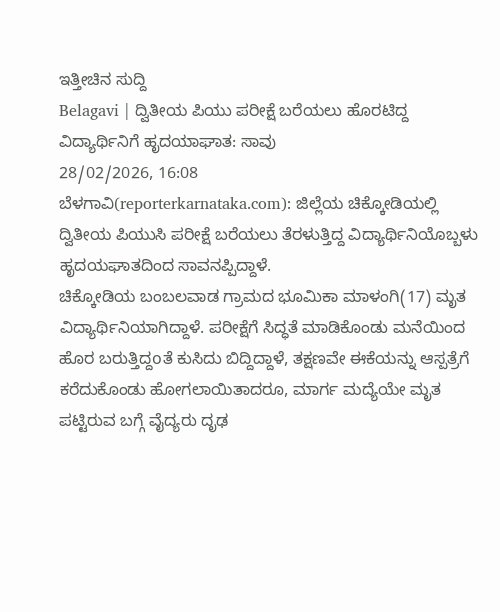ಇತ್ತೀಚಿನ ಸುದ್ದಿ
Belagavi | ದ್ವಿತೀಯ ಪಿಯು ಪರೀಕ್ಷೆ ಬರೆಯಲು ಹೊರಟಿದ್ದ ವಿದ್ಯಾರ್ಥಿನಿಗೆ ಹೃದಯಾಘಾತ: ಸಾವು
28/02/2026, 16:08
ಬೆಳಗಾವಿ(reporterkarnataka.com): ಜಿಲ್ಲೆಯ ಚಿಕ್ಕೋಡಿಯಲ್ಲಿ ದ್ವಿತೀಯ ಪಿಯುಸಿ ಪರೀಕ್ಷೆ ಬರೆಯಲು ತೆರಳುತ್ತಿದ್ದ ವಿದ್ಯಾರ್ಥಿನಿಯೊಬ್ಬಳು ಹೃದಯಘಾತದಿಂದ ಸಾವನಪ್ಪಿದ್ದಾಳೆ.
ಚಿಕ್ಕೋಡಿಯ ಬಂಬಲವಾಡ ಗ್ರಾಮದ ಭೂಮಿಕಾ ಮಾಳಂಗಿ(17) ಮೃತ ವಿದ್ಯಾರ್ಥಿನಿಯಾಗಿದ್ದಾಳೆ. ಪರೀಕ್ಷೆಗೆ ಸಿದ್ಧತೆ ಮಾಡಿಕೊಂಡು ಮನೆಯಿಂದ ಹೊರ ಬರುತ್ತಿದ್ದoತೆ ಕುಸಿದು ಬಿದ್ದಿದ್ದಾಳೆ, ತಕ್ಷಣವೇ ಈಕೆಯನ್ನು ಆಸ್ಪತ್ರೆಗೆ ಕರೆದುಕೊಂಡು ಹೋಗಲಾಯಿತಾದರೂ, ಮಾರ್ಗ ಮದ್ಯೆಯೇ ಮೃತ ಪಟ್ಟಿರುವ ಬಗ್ಗೆ ವೈದ್ಯರು ದೃಢ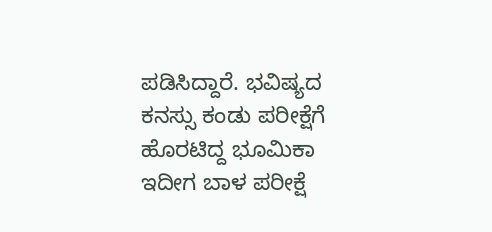ಪಡಿಸಿದ್ದಾರೆ. ಭವಿಷ್ಯದ ಕನಸ್ಸು ಕಂಡು ಪರೀಕ್ಷೆಗೆ ಹೊರಟಿದ್ದ ಭೂಮಿಕಾ ಇದೀಗ ಬಾಳ ಪರೀಕ್ಷೆ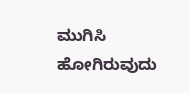ಮುಗಿಸಿ ಹೋಗಿರುವುದು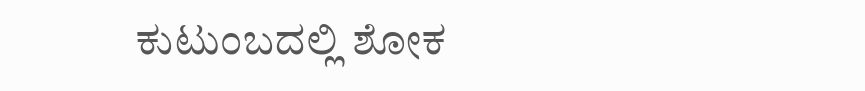ಕುಟುಂಬದಲ್ಲಿ ಶೋಕ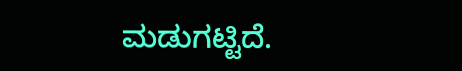ಮಡುಗಟ್ಟಿದೆ.